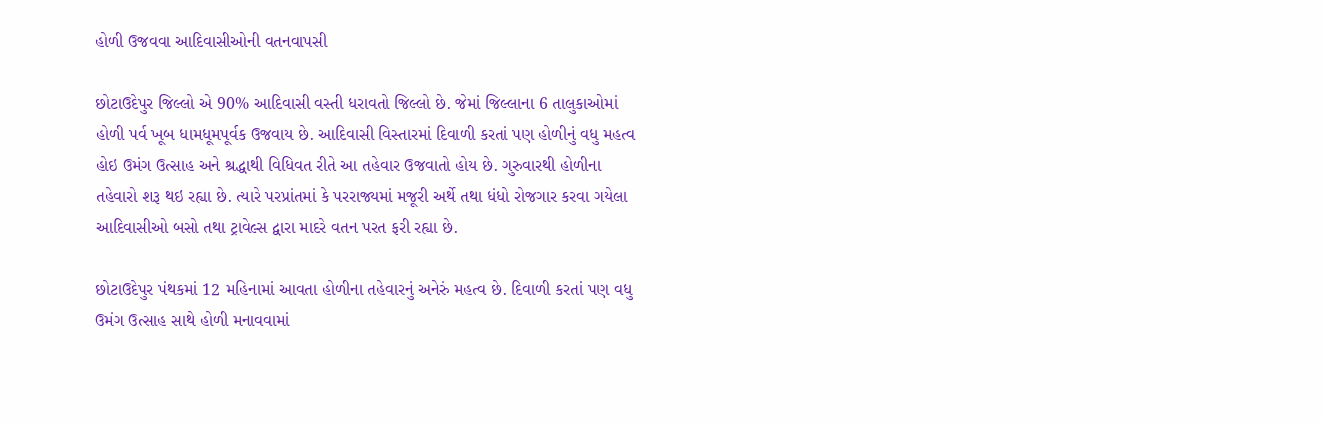હોળી ઉજવવા આદિવાસીઓની વતનવાપસી

છોટાઉદેપુર જિલ્લો એ 90% આદિવાસી વસ્તી ધરાવતો જિલ્લો છે. જેમાં જિલ્લાના 6 તાલુકાઓમાં હોળી પર્વ ખૂબ ધામધૂમપૂર્વક ઉજવાય છે. આદિવાસી વિસ્તારમાં દિવાળી કરતાં પણ હોળીનું વધુ મહત્વ હોઇ ઉમંગ ઉત્સાહ અને શ્રદ્ધાથી વિધિવત રીતે આ તહેવાર ઉજવાતો હોય છે. ગુરુવારથી હોળીના તહેવારો શરૂ થઇ રહ્યા છે. ત્યારે પરપ્રાંતમાં કે પરરાજ્યમાં મજૂરી અર્થે તથા ધંધો રોજગાર કરવા ગયેલા આદિવાસીઓ બસો તથા ટ્રાવેલ્સ દ્વારા માદરે વતન પરત ફરી રહ્યા છે.

છોટાઉદેપુર પંથકમાં 12 મહિનામાં આવતા હોળીના તહેવારનું અનેરું મહત્વ છે. દિવાળી કરતાં પણ વધુ ઉમંગ ઉત્સાહ સાથે હોળી મનાવવામાં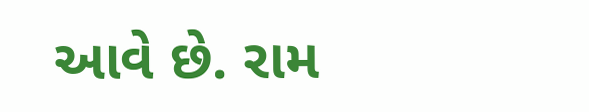આવે છે. રામ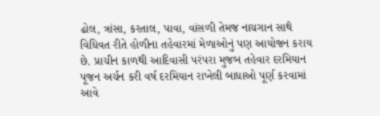ઢોલ, ત્રાંસા, કરતાલ, પાવા, વાંસળી તેમજ નાચગાન સાથે વિધિવત રીતે હોળીના તહેવારમાં મેળાઓનું પણ આયોજન કરાય છે. પ્રાચીન કાળથી આદિવાસી પરંપરા મુજબ તહેવાર દરમિયાન પૂજન અર્ચન કરી વર્ષ દરમિયાન રાખેલી બાધાઓ પૂર્ણ કરવામાં આવે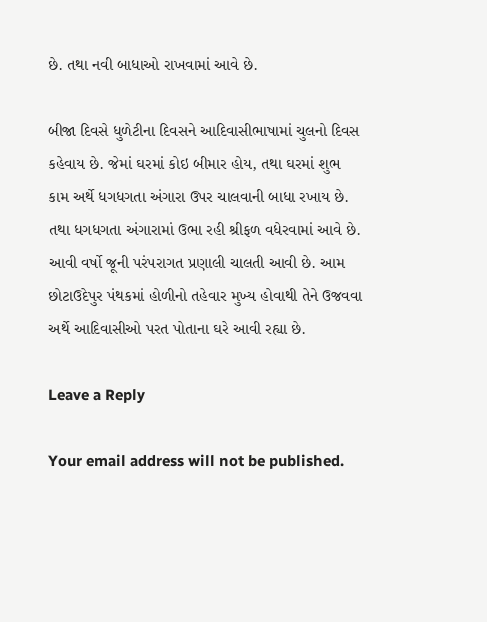છે. તથા નવી બાધાઓ રાખવામાં આવે છે.

બીજા દિવસે ધુળેટીના દિવસને આદિવાસીભાષામાં ચુલનો દિવસ કહેવાય છે. જેમાં ઘરમાં કોઇ બીમાર હોય, તથા ઘરમાં શુભ કામ અર્થે ધગધગતા અંગારા ઉપર ચાલવાની બાધા રખાય છે. તથા ધગધગતા અંગારામાં ઉભા રહી શ્રીફળ વધેરવામાં આવે છે. આવી વર્ષો જૂની પરંપરાગત પ્રણાલી ચાલતી આવી છે. આમ છોટાઉદેપુર પંથકમાં હોળીનો તહેવાર મુખ્ય હોવાથી તેને ઉજવવા અર્થે આદિવાસીઓ પરત પોતાના ઘરે આવી રહ્યા છે.

Leave a Reply

Your email address will not be published.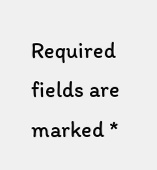Required fields are marked *